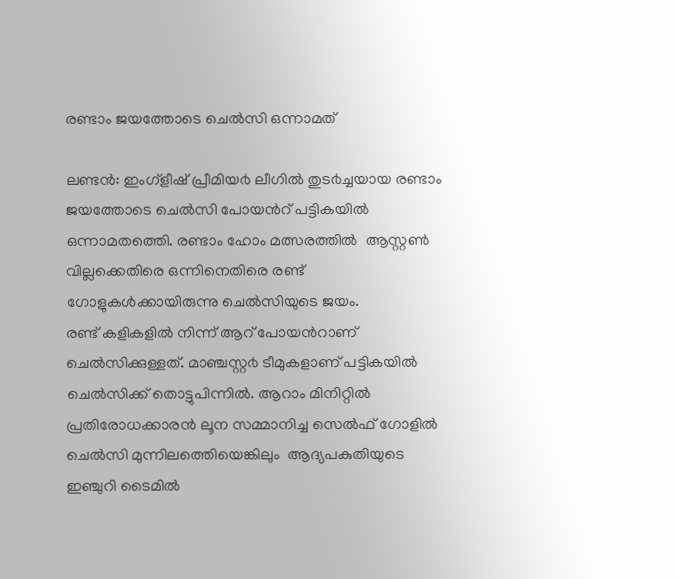രണ്ടാം ജയത്തോടെ ചെല്‍സി ഒന്നാമത്

ലണ്ടൻ: ഇംഗ്ളീഷ് പ്രീമിയ൪ ലീഗിൽ തുട൪ച്ചയായ രണ്ടാം ജയത്തോടെ ചെൽസി പോയൻറ് പട്ടികയിൽ ഒന്നാമതത്തെി. രണ്ടാം ഹോം മത്സരത്തിൽ  ആസ്റ്റൺ വില്ലക്കെതിരെ ഒന്നിനെതിരെ രണ്ട് ഗോളുകൾക്കായിരുന്നു ചെൽസിയുടെ ജയം.
രണ്ട് കളികളിൽ നിന്ന് ആറ് പോയൻറാണ് ചെൽസിക്കുള്ളത്. മാഞ്ചസ്റ്റ൪ ടീമുകളാണ് പട്ടികയിൽ ചെൽസിക്ക് തൊട്ടുപിന്നിൽ. ആറാം മിനിറ്റിൽ  പ്രതിരോധക്കാരൻ ലൂന സമ്മാനിച്ച സെൽഫ് ഗോളിൽ ചെൽസി മുന്നിലത്തെിയെങ്കിലും  ആദ്യപകുതിയുടെ ഇഞ്ചുറി ടൈമിൽ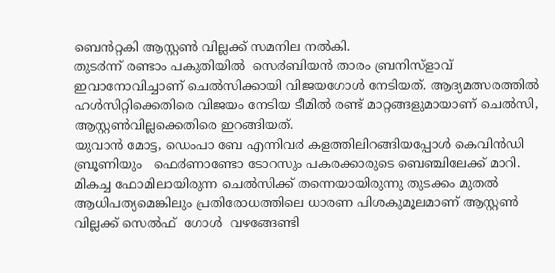ബെൻറ്റകി ആസ്റ്റൺ വില്ലക്ക് സമനില നൽകി.
തുട൪ന്ന് രണ്ടാം പകുതിയിൽ  സെ൪ബിയൻ താരം ബ്രനിസ്ളാവ് ഇവാനോവിച്ചാണ് ചെൽസിക്കായി വിജയഗോൾ നേടിയത്. ആദ്യമത്സരത്തിൽ ഹൾസിറ്റിക്കെതിരെ വിജയം നേടിയ ടീമിൽ രണ്ട് മാറ്റങ്ങളുമായാണ് ചെൽസി, ആസ്റ്റൺവില്ലക്കെതിരെ ഇറങ്ങിയത്.
യുവാൻ മോട്ട, ഡെംപാ ബേ എന്നിവ൪ കളത്തിലിറങ്ങിയപ്പോൾ കെവിൻഡി  ബ്രൂണിയും   ഫെ൪ണാണ്ടോ ടോറസും പകരക്കാരുടെ ബെഞ്ചിലേക്ക് മാറി.
മികച്ച ഫോമിലായിരുന്ന ചെൽസിക്ക് തന്നെയായിരുന്നു തുടക്കം മുതൽ ആധിപത്യമെങ്കിലും പ്രതിരോധത്തിലെ ധാരണ പിശകുമൂലമാണ് ആസ്റ്റൺ വില്ലക്ക് സെൽഫ്  ഗോൾ  വഴങ്ങേണ്ടി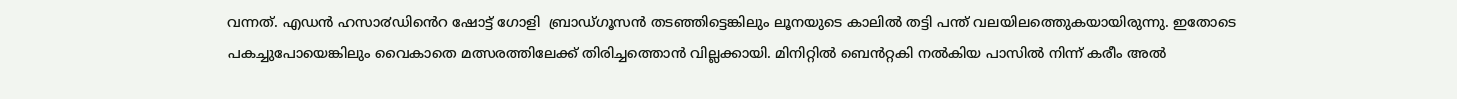വന്നത്. എഡൻ ഹസാ൪ഡിൻെറ ഷോട്ട് ഗോളി  ബ്രാഡ്ഗൂസൻ തടഞ്ഞിട്ടെങ്കിലും ലൂനയുടെ കാലിൽ തട്ടി പന്ത് വലയിലത്തെുകയായിരുന്നു. ഇതോടെ പകച്ചുപോയെങ്കിലും വൈകാതെ മത്സരത്തിലേക്ക് തിരിച്ചത്തൊൻ വില്ലക്കായി. മിനിറ്റിൽ ബെൻറ്റകി നൽകിയ പാസിൽ നിന്ന് കരീം അൽ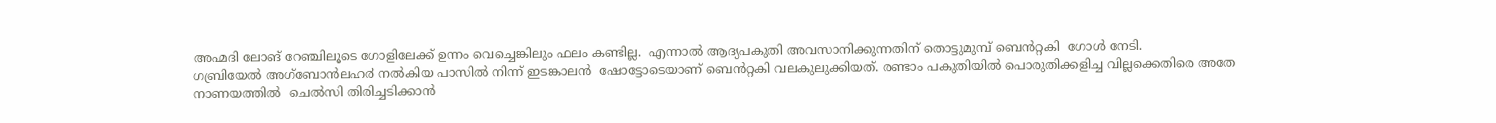അഹ്മദി ലോങ് റേഞ്ചിലൂടെ ഗോളിലേക്ക് ഉന്നം വെച്ചെങ്കിലും ഫലം കണ്ടില്ല.  എന്നാൽ ആദ്യപകുതി അവസാനിക്കുന്നതിന് തൊട്ടുമുമ്പ് ബെൻറ്റകി  ഗോൾ നേടി.
ഗബ്രിയേൽ അഗ്ബോൻലഹ൪ നൽകിയ പാസിൽ നിന്ന് ഇടങ്കാലൻ  ഷോട്ടോടെയാണ് ബെൻറ്റകി വലകുലുക്കിയത്. രണ്ടാം പകുതിയിൽ പൊരുതിക്കളിച്ച വില്ലക്കെതിരെ അതേ നാണയത്തിൽ  ചെൽസി തിരിച്ചടിക്കാൻ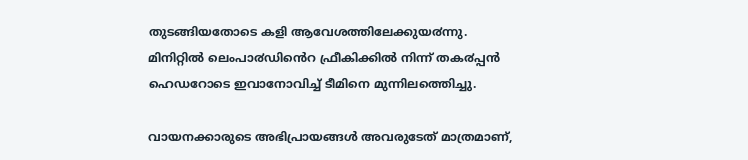തുടങ്ങിയതോടെ കളി ആവേശത്തിലേക്കുയ൪ന്നു.
മിനിറ്റിൽ ലെംപാ൪ഡിൻെറ ഫ്രീകിക്കിൽ നിന്ന് തക൪പ്പൻ ഹെഡറോടെ ഇവാനോവിച്ച് ടീമിനെ മുന്നിലത്തെിച്ചു.

വായനക്കാരുടെ അഭിപ്രായങ്ങള്‍ അവരുടേത് മാത്രമാണ്,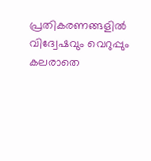പ്രതികരണങ്ങളിൽ വിദ്വേഷവും വെറുപ്പും കലരാതെ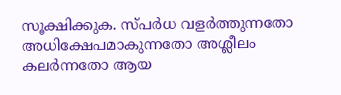സൂക്ഷിക്കുക. സ്പർധ വളർത്തുന്നതോ അധിക്ഷേപമാകുന്നതോ അശ്ലീലം കലർന്നതോ ആയ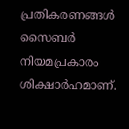പ്രതികരണങ്ങൾ സൈബർ നിയമപ്രകാരം ശിക്ഷാർഹമാണ്.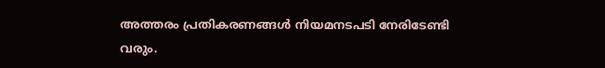അത്തരം പ്രതികരണങ്ങൾ നിയമനടപടി നേരിടേണ്ടി വരും.